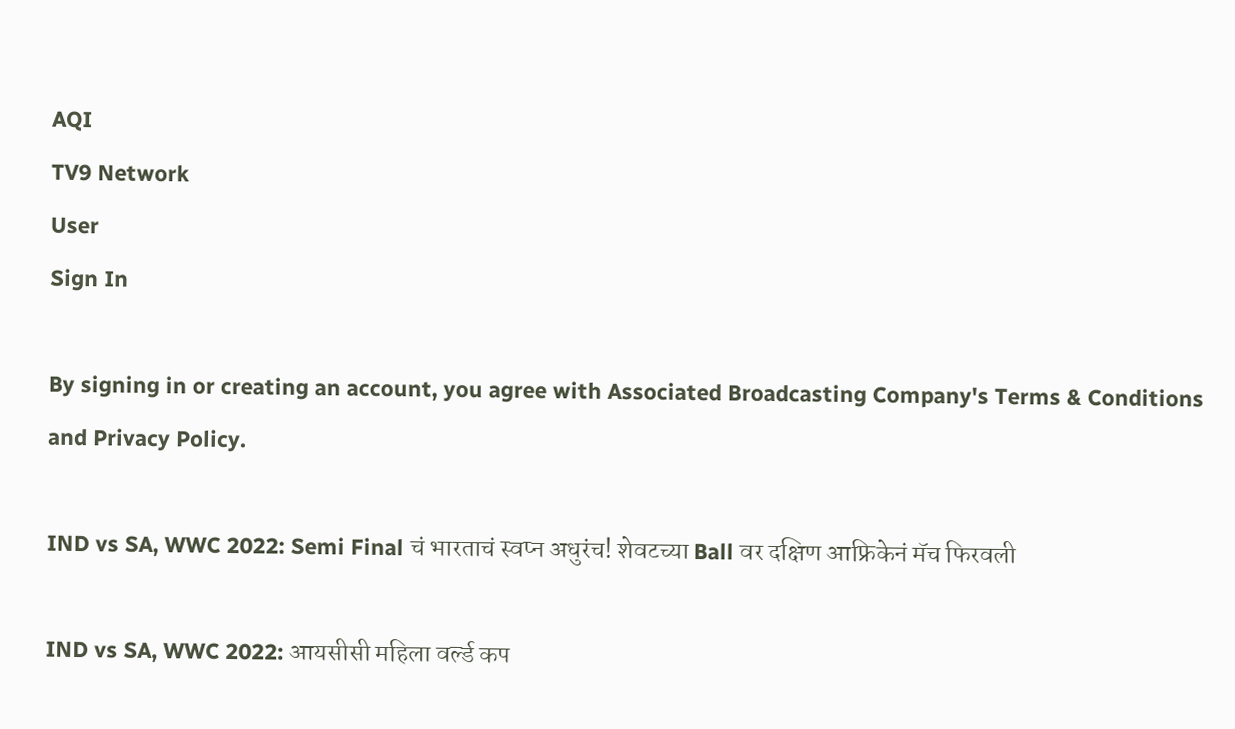AQI
TV9 Network
User
Sign In

By signing in or creating an account, you agree with Associated Broadcasting Company's Terms & Conditions and Privacy Policy.

IND vs SA, WWC 2022: Semi Final चं भारताचं स्वप्न अधुरंच! शेवटच्या Ball वर दक्षिण आफ्रिकेनं मॅच फिरवली

IND vs SA, WWC 2022: आयसीसी महिला वर्ल्ड कप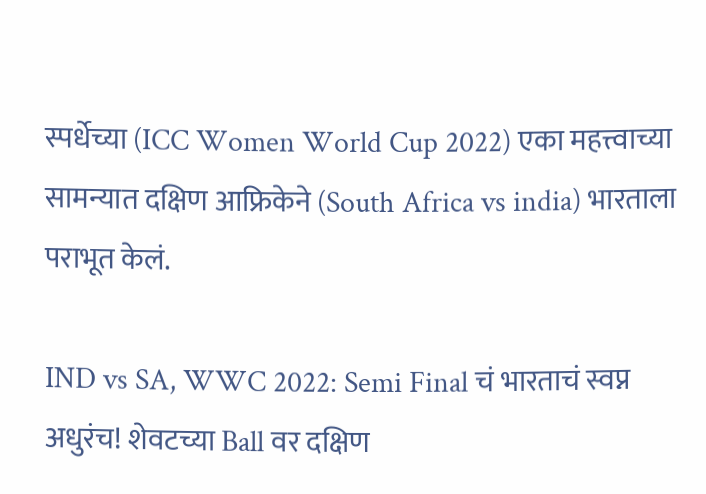स्पर्धेच्या (ICC Women World Cup 2022) एका महत्त्वाच्या सामन्यात दक्षिण आफ्रिकेने (South Africa vs india) भारताला पराभूत केलं.

IND vs SA, WWC 2022: Semi Final चं भारताचं स्वप्न अधुरंच! शेवटच्या Ball वर दक्षिण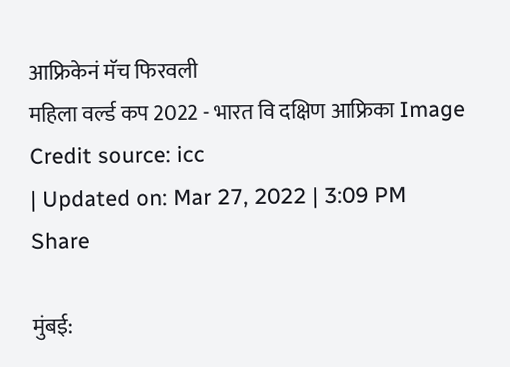आफ्रिकेनं मॅच फिरवली
महिला वर्ल्ड कप 2022 - भारत वि दक्षिण आफ्रिका Image Credit source: icc
| Updated on: Mar 27, 2022 | 3:09 PM
Share

मुंबई: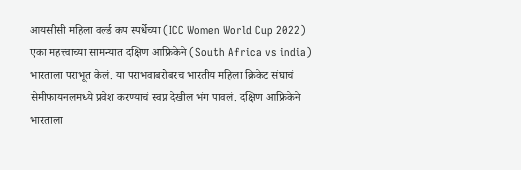आयसीसी महिला वर्ल्ड कप स्पर्धेच्या (ICC Women World Cup 2022) एका महत्त्वाच्या सामन्यात दक्षिण आफ्रिकेने (South Africa vs india) भारताला पराभूत केलं. या पराभवाबरोबरच भारतीय महिला क्रिकेट संघाचं सेमीफायनलमध्ये प्रवेश करण्याचं स्वप्न देखील भंग पावलं. दक्षिण आफ्रिकेने भारताला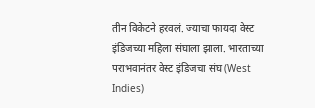तीन विकेटने हरवलं. ज्याचा फायदा वेस्ट इंडिजच्या महिला संघाला झाला. भारताच्या पराभवानंतर वेस्ट इंडिजचा संघ (West Indies)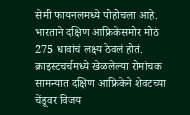सेमी फायनलमध्ये पोहोचला आहे. भारताने दक्षिण आफ्रिकेसमोर मोठं 275 धावांचं लक्ष्य ठेवलं होतं. क्राइस्टचर्चमध्ये खेळलेल्या रोमांचक सामन्यात दक्षिण आफ्रिकेने शेवटच्या चेंडूवर विजय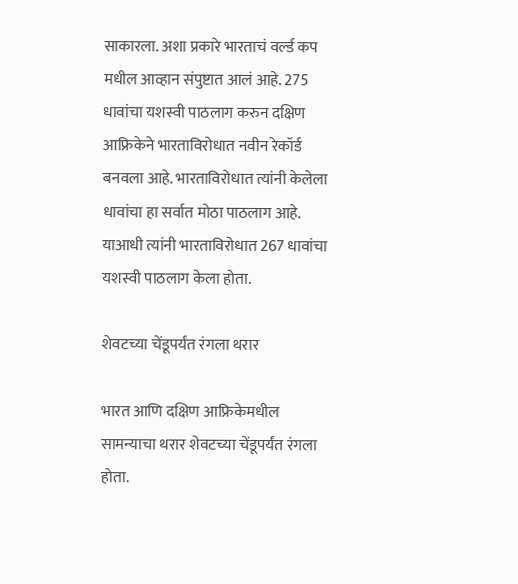साकारला. अशा प्रकारे भारताचं वर्ल्ड कप मधील आव्हान संपुष्टात आलं आहे. 275 धावांचा यशस्वी पाठलाग करुन दक्षिण आफ्रिकेने भारताविरोधात नवीन रेकॉर्ड बनवला आहे. भारताविरोधात त्यांनी केलेला धावांचा हा सर्वात मोठा पाठलाग आहे. याआधी त्यांनी भारताविरोधात 267 धावांचा यशस्वी पाठलाग केला होता.

शेवटच्या चेंडूपर्यंत रंगला थरार

भारत आणि दक्षिण आफ्रिकेमधील सामन्याचा थरार शेवटच्या चेंडूपर्यंत रंगला होता.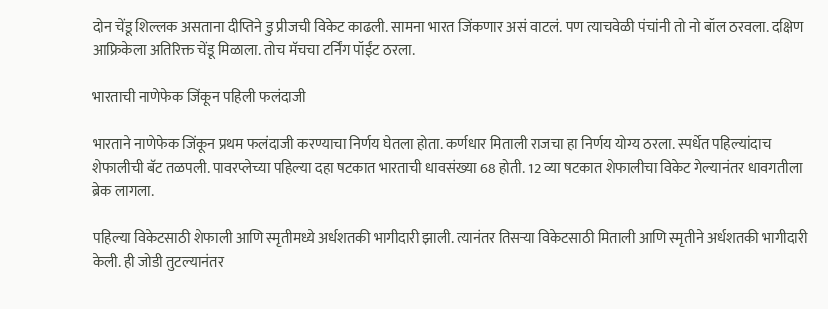दोन चेंडू शिल्लक असताना दीप्तिने डु प्रीजची विकेट काढली. सामना भारत जिंकणार असं वाटलं. पण त्याचवेळी पंचांनी तो नो बॉल ठरवला. दक्षिण आफ्रिकेला अतिरिक्त चेंडू मिळाला. तोच मॅचचा टर्निंग पॉईंट ठरला.

भारताची नाणेफेक जिंकून पहिली फलंदाजी

भारताने नाणेफेक जिंकून प्रथम फलंदाजी करण्याचा निर्णय घेतला होता. कर्णधार मिताली राजचा हा निर्णय योग्य ठरला. स्पर्धेत पहिल्यांदाच शेफालीची बॅट तळपली. पावरप्लेच्या पहिल्या दहा षटकात भारताची धावसंख्या 68 होती. 12 व्या षटकात शेफालीचा विकेट गेल्यानंतर धावगतीला ब्रेक लागला.

पहिल्या विकेटसाठी शेफाली आणि स्मृतीमध्ये अर्धशतकी भागीदारी झाली. त्यानंतर तिसऱ्या विकेटसाठी मिताली आणि स्मृतीने अर्धशतकी भागीदारी केली. ही जोडी तुटल्यानंतर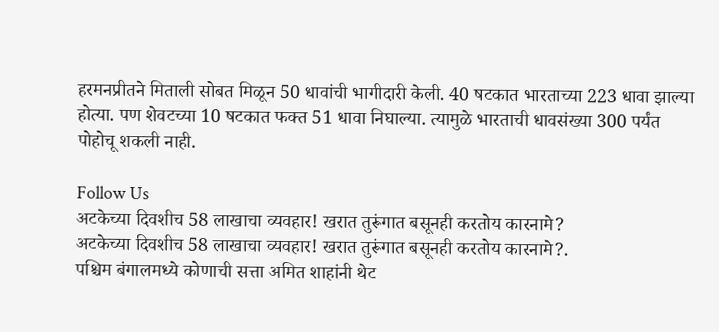हरमनप्रीतने मिताली सोबत मिळून 50 धावांची भागीदारी केली. 40 षटकात भारताच्या 223 धावा झाल्या होत्या. पण शेवटच्या 10 षटकात फक्त 51 धावा निघाल्या. त्यामुळे भारताची धावसंख्या 300 पर्यंत पोहोचू शकली नाही.

Follow Us
अटकेच्या दिवशीच 58 लाखाचा व्यवहार! खरात तुरूंगात बसूनही करतोय कारनामे?
अटकेच्या दिवशीच 58 लाखाचा व्यवहार! खरात तुरूंगात बसूनही करतोय कारनामे?.
पश्चिम बंगालमध्ये कोणाची सत्ता अमित शाहांनी थेट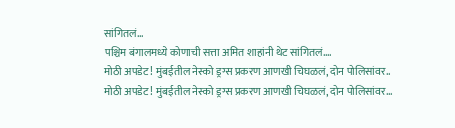सांगितलं...
पश्चिम बंगालमध्ये कोणाची सत्ता अमित शाहांनी थेट सांगितलं....
मोठी अपडेट! मुंबईतील नेस्को ड्रग्स प्रकरण आणखी चिघळलं, दोन पोलिसांवर..
मोठी अपडेट! मुंबईतील नेस्को ड्रग्स प्रकरण आणखी चिघळलं, दोन पोलिसांवर...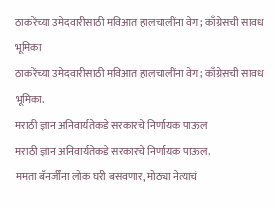ठाकरेंच्या उमेदवारीसाठी मविआत हालचालींना वेग; काँग्रेसची सावध भूमिका
ठाकरेंच्या उमेदवारीसाठी मविआत हालचालींना वेग; काँग्रेसची सावध भूमिका.
मराठी ज्ञान अनिवार्यतेकडे सरकारचे निर्णायक पाऊल
मराठी ज्ञान अनिवार्यतेकडे सरकारचे निर्णायक पाऊल.
ममता बॅनर्जींना लोक घरी बसवणार, मोठ्या नेत्याचं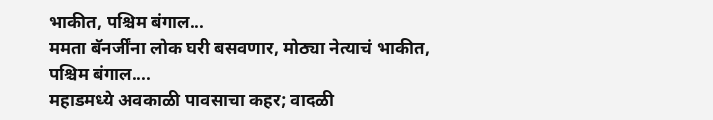भाकीत, पश्चिम बंगाल...
ममता बॅनर्जींना लोक घरी बसवणार, मोठ्या नेत्याचं भाकीत, पश्चिम बंगाल....
महाडमध्ये अवकाळी पावसाचा कहर; वादळी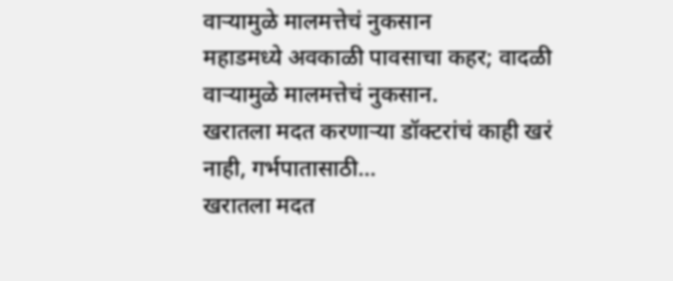वाऱ्यामुळे मालमत्तेचं नुकसान
महाडमध्ये अवकाळी पावसाचा कहर; वादळी वाऱ्यामुळे मालमत्तेचं नुकसान.
खरातला मदत करणाऱ्या डॉक्टरांचं काही खरं नाही, गर्भपातासाठी...
खरातला मदत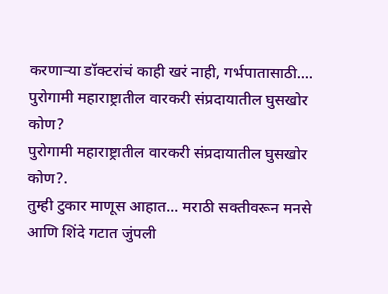करणाऱ्या डॉक्टरांचं काही खरं नाही, गर्भपातासाठी....
पुरोगामी महाराष्ट्रातील वारकरी संप्रदायातील घुसखोर कोण?
पुरोगामी महाराष्ट्रातील वारकरी संप्रदायातील घुसखोर कोण?.
तुम्ही टुकार माणूस आहात... मराठी सक्तीवरून मनसे आणि शिंदे गटात जुंपली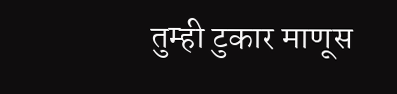तुम्ही टुकार माणूस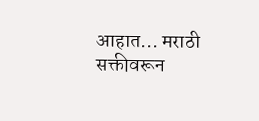आहात... मराठी सक्तीवरून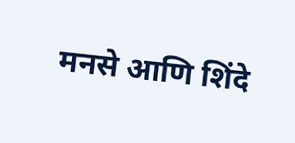मनसे आणि शिंदे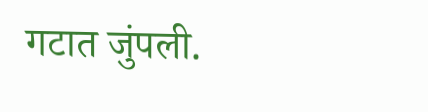गटात जुंपली.